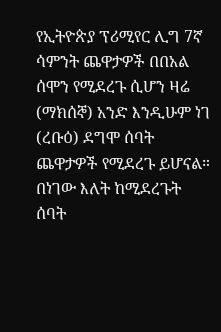የኢትዮጵያ ፕሪሚየር ሊግ 7ኛ ሳምንት ጨዋታዎች በበአል ሰሞን የሚደረጉ ሲሆን ዛሬ (ማክሰኞ) አንድ እንዲሁም ነገ (ረቡዕ) ደግሞ ሰባት ጨዋታዎች የሚደረጉ ይሆናል። በነገው እለት ከሚደረጉት ሰባት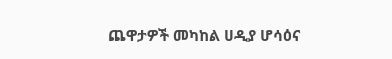ጨዋታዎች መካከል ሀዲያ ሆሳዕና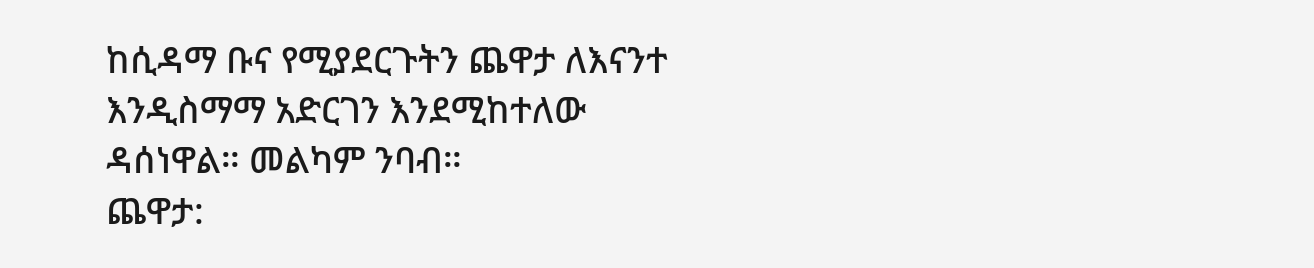ከሲዳማ ቡና የሚያደርጉትን ጨዋታ ለእናንተ እንዲስማማ አድርገን እንደሚከተለው ዳሰነዋል። መልካም ንባብ።
ጨዋታ: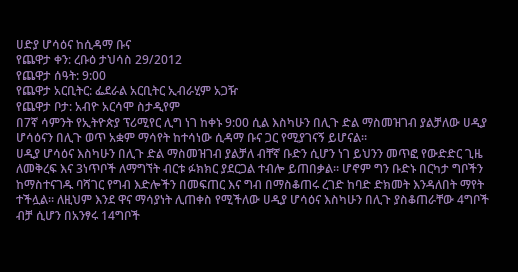ሀድያ ሆሳዕና ከሲዳማ ቡና
የጨዋታ ቀን: ረቡዕ ታህሳስ 29/2012
የጨዋታ ሰዓት: 9:00
የጨዋታ አርቢትር: ፌደራል አርቢትር ኢብራሂም አጋዥ
የጨዋታ ቦታ: አብዮ አርሳሞ ስታዲየም
በ7ኛ ሳምንት የኢትዮጵያ ፕሪሚየር ሊግ ነገ ከቀኑ 9:00 ሲል እስካሁን በሊጉ ድል ማስመዝገብ ያልቻለው ሀዲያ ሆሳዕናን በሊጉ ወጥ አቋም ማሳየት ከተሳነው ሲዳማ ቡና ጋር የሚያገናኝ ይሆናል።
ሀዲያ ሆሳዕና እስካሁን በሊጉ ድል ማስመዝገብ ያልቻለ ብቸኛ ቡድን ሲሆን ነገ ይህንን መጥፎ የውድድር ጊዜ ለመቅረፍ እና 3ነጥቦች ለማግኘት ብርቱ ፉክክር ያደርጋል ተብሎ ይጠበቃል። ሆኖም ግን ቡድኑ በርካታ ግቦችን ከማስተናገዱ ባሻገር የግብ እድሎችን በመፍጠር እና ግብ በማስቆጠሩ ረገድ ከባድ ድክመት እንዳለበት ማየት ተችሏል። ለዚህም እንደ ዋና ማሳያነት ሊጠቀስ የሚችለው ሀዲያ ሆሳዕና እስካሁን በሊጉ ያስቆጠራቸው 4ግቦች ብቻ ሲሆን በአንፃሩ 14ግቦች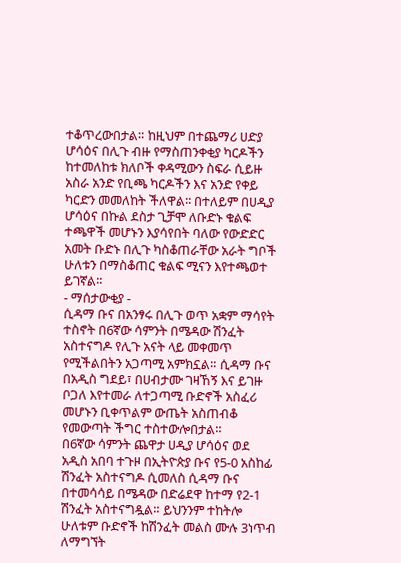ተቆጥረውበታል። ከዚህም በተጨማሪ ሀድያ ሆሳዕና በሊጉ ብዙ የማስጠንቀቂያ ካርዶችን ከተመለከቱ ክለቦች ቀዳሚውን ስፍራ ሲይዙ አስራ አንድ የቢጫ ካርዶችን እና አንድ የቀይ ካርድን መመለከት ችለዋል፡፡ በተለይም በሀዲያ ሆሳዕና በኩል ደስታ ጊቻሞ ለቡድኑ ቁልፍ ተጫዋች መሆኑን እያሳየበት ባለው የውድድር አመት ቡድኑ በሊጉ ካስቆጠራቸው አራት ግቦች ሁለቱን በማስቆጠር ቁልፍ ሚናን እየተጫወተ ይገኛል።
- ማሰታውቂያ -
ሲዳማ ቡና በአንፃሩ በሊጉ ወጥ አቋም ማሳየት ተስኖት በ6ኛው ሳምንት በሜዳው ሽንፈት አስተናግዶ የሊጉ አናት ላይ መቀመጥ የሚችልበትን አጋጣሚ አምክኗል። ሲዳማ ቡና በአዲስ ግደይ፣ በሀብታሙ ገዛኸኝ እና ይገዙ ቦጋለ እየተመራ ለተጋጣሚ ቡድኖች አስፈሪ መሆኑን ቢቀጥልም ውጤት አስጠብቆ የመውጣት ችግር ተስተውሎበታል።
በ6ኛው ሳምንት ጨዋታ ሀዲያ ሆሳዕና ወደ አዲስ አበባ ተጉዞ በኢትዮጵያ ቡና የ5-0 አስከፊ ሽንፈት አስተናግዶ ሲመለስ ሲዳማ ቡና በተመሳሳይ በሜዳው በድሬደዋ ከተማ የ2-1 ሽንፈት አስተናግዷል። ይህንንም ተከትሎ ሁለቱም ቡድኖች ከሽንፈት መልስ ሙሉ 3ነጥብ ለማግኘት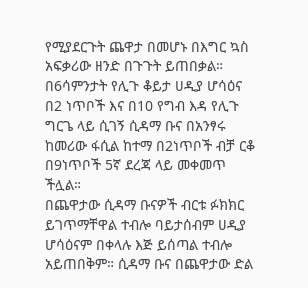የሚያደርጉት ጨዋታ በመሆኑ በእግር ኳስ አፍቃሪው ዘንድ በጉጉት ይጠበቃል። በ6ሳምንታት የሊጉ ቆይታ ሀዲያ ሆሳዕና በ2 ነጥቦች እና በ10 የግብ እዳ የሊጉ ግርጌ ላይ ሲገኝ ሲዳማ ቡና በአንፃሩ ከመሪው ፋሲል ከተማ በ2ነጥቦች ብቻ ርቆ በ9ነጥቦች 5ኛ ደረጃ ላይ መቀመጥ ችሏል።
በጨዋታው ሲዳማ ቡናዎች ብርቱ ፉክክር ይገጥማቸዋል ተብሎ ባይታሰብም ሀዲያ ሆሳዕናም በቀላሉ እጅ ይሰጣል ተብሎ አይጠበቅም። ሲዳማ ቡና በጨዋታው ድል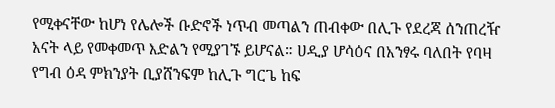የሚቀናቸው ከሆነ የሌሎች ቡድኖች ነጥብ መጣልን ጠብቀው በሊጉ የደረጃ ሰንጠረዥ አናት ላይ የመቀመጥ እድልን የሚያገኙ ይሆናል። ሀዲያ ሆሳዕና በአንፃሩ ባለበት የባዛ የግብ ዕዳ ምክንያት ቢያሸንፍም ከሊጉ ግርጌ ከፍ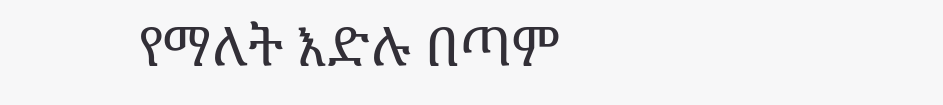የማለት እድሉ በጣም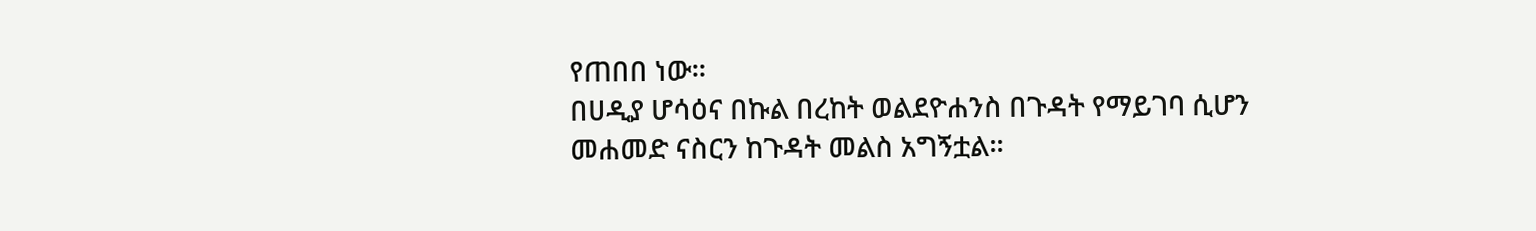የጠበበ ነው።
በሀዲያ ሆሳዕና በኩል በረከት ወልደዮሐንስ በጉዳት የማይገባ ሲሆን መሐመድ ናስርን ከጉዳት መልስ አግኝቷል።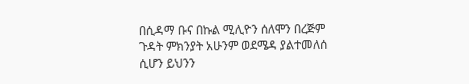በሲዳማ ቡና በኩል ሚሊዮን ሰለሞን በረጅም ጉዳት ምክንያት አሁንም ወደሜዳ ያልተመለሰ ሲሆን ይህንን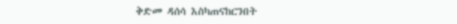ቅድመ ዳሰሳ እስካጠናከርንበት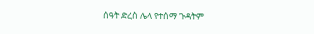ሰዓት ድረስ ሌላ የተሰማ ጉዳትም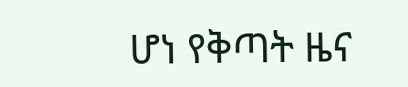ሆነ የቅጣት ዜና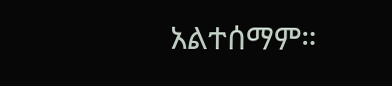አልተሰማም።